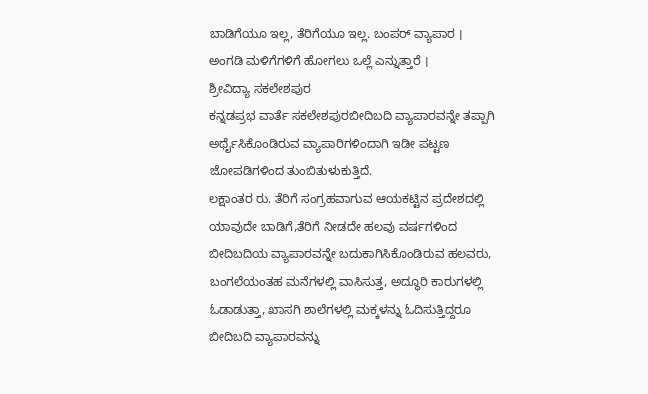ಬಾಡಿಗೆಯೂ ಇಲ್ಲ, ತೆರಿಗೆಯೂ ಇಲ್ಲ. ಬಂಪರ್ ವ್ಯಾಪಾರ । ಅಂಗಡಿ ಮಳಿಗೆಗಳಿಗೆ ಹೋಗಲು ಒಲ್ಲೆ ಎನ್ನುತ್ತಾರೆ ।
ಶ್ರೀವಿದ್ಯಾ ಸಕಲೇಶಪುರ
ಕನ್ನಡಪ್ರಭ ವಾರ್ತೆ ಸಕಲೇಶಪುರಬೀದಿಬದಿ ವ್ಯಾಪಾರವನ್ನೇ ತಪ್ಪಾಗಿ ಅರ್ಥೈಸಿಕೊಂಡಿರುವ ವ್ಯಾಪಾರಿಗಳಿಂದಾಗಿ ಇಡೀ ಪಟ್ಟಣ ಜೋಪಡಿಗಳಿಂದ ತುಂಬಿತುಳುಕುತ್ತಿದೆ.
ಲಕ್ಷಾಂತರ ರು. ತೆರಿಗೆ ಸಂಗ್ರಹವಾಗುವ ಆಯಕಟ್ಟಿನ ಪ್ರದೇಶದಲ್ಲಿ ಯಾವುದೇ ಬಾಡಿಗೆ,ತೆರಿಗೆ ನೀಡದೇ ಹಲವು ವರ್ಷಗಳಿಂದ ಬೀದಿಬದಿಯ ವ್ಯಾಪಾರವನ್ನೇ ಬದುಕಾಗಿಸಿಕೊಂಡಿರುವ ಹಲವರು, ಬಂಗಲೆಯಂತಹ ಮನೆಗಳಲ್ಲಿ ವಾಸಿಸುತ್ತ, ಅದ್ಧೂರಿ ಕಾರುಗಳಲ್ಲಿ ಓಡಾಡುತ್ತಾ, ಖಾಸಗಿ ಶಾಲೆಗಳಲ್ಲಿ ಮಕ್ಕಳನ್ನು ಓದಿಸುತ್ತಿದ್ದರೂ ಬೀದಿಬದಿ ವ್ಯಾಪಾರವನ್ನು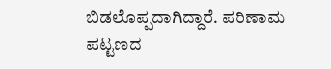ಬಿಡಲೊಪ್ಪದಾಗಿದ್ದಾರೆ. ಪರಿಣಾಮ ಪಟ್ಟಣದ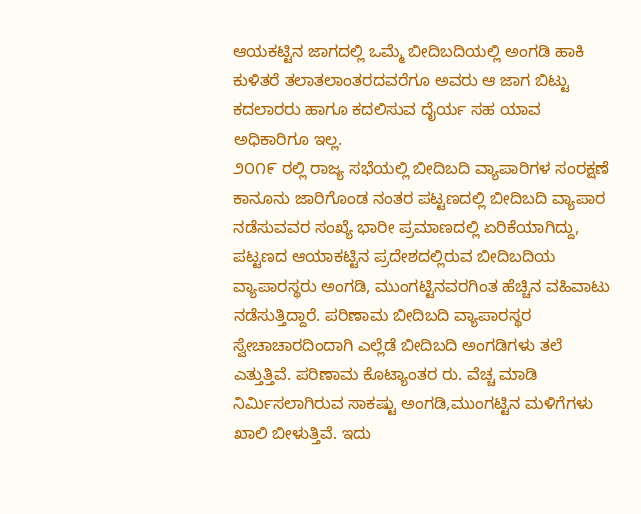ಆಯಕಟ್ಟಿನ ಜಾಗದಲ್ಲಿ ಒಮ್ಮೆ ಬೀದಿಬದಿಯಲ್ಲಿ ಅಂಗಡಿ ಹಾಕಿ ಕುಳಿತರೆ ತಲಾತಲಾಂತರದವರೆಗೂ ಅವರು ಆ ಜಾಗ ಬಿಟ್ಟು ಕದಲಾರರು ಹಾಗೂ ಕದಲಿಸುವ ದೈರ್ಯ ಸಹ ಯಾವ ಅಧಿಕಾರಿಗೂ ಇಲ್ಲ.
೨೦೧೯ ರಲ್ಲಿ ರಾಜ್ಯ ಸಭೆಯಲ್ಲಿ ಬೀದಿಬದಿ ವ್ಯಾಪಾರಿಗಳ ಸಂರಕ್ಷಣೆ ಕಾನೂನು ಜಾರಿಗೊಂಡ ನಂತರ ಪಟ್ಟಣದಲ್ಲಿ ಬೀದಿಬದಿ ವ್ಯಾಪಾರ ನಡೆಸುವವರ ಸಂಖ್ಯೆ ಭಾರೀ ಪ್ರಮಾಣದಲ್ಲಿ ಏರಿಕೆಯಾಗಿದ್ದು, ಪಟ್ಟಣದ ಆಯಾಕಟ್ಟಿನ ಪ್ರದೇಶದಲ್ಲಿರುವ ಬೀದಿಬದಿಯ ವ್ಯಾಪಾರಸ್ಥರು ಅಂಗಡಿ, ಮುಂಗಟ್ಟಿನವರಗಿಂತ ಹೆಚ್ಚಿನ ವಹಿವಾಟು ನಡೆಸುತ್ತಿದ್ದಾರೆ. ಪರಿಣಾಮ ಬೀದಿಬದಿ ವ್ಯಾಪಾರಸ್ಥರ ಸ್ವೇಚಾಚಾರದಿಂದಾಗಿ ಎಲ್ಲೆಡೆ ಬೀದಿಬದಿ ಅಂಗಡಿಗಳು ತಲೆ ಎತ್ತುತ್ತಿವೆ. ಪರಿಣಾಮ ಕೊಟ್ಯಾಂತರ ರು. ವೆಚ್ಚ ಮಾಡಿ ನಿರ್ಮಿಸಲಾಗಿರುವ ಸಾಕಷ್ಟು ಅಂಗಡಿ,ಮುಂಗಟ್ಟಿನ ಮಳಿಗೆಗಳು ಖಾಲಿ ಬೀಳುತ್ತಿವೆ. ಇದು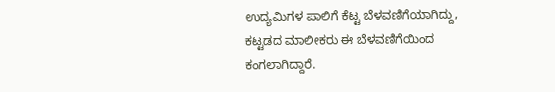ಉದ್ಯಮಿಗಳ ಪಾಲಿಗೆ ಕೆಟ್ಟ ಬೆಳವಣಿಗೆಯಾಗಿದ್ದು, ಕಟ್ಟಡದ ಮಾಲೀಕರು ಈ ಬೆಳವಣಿಗೆಯಿಂದ ಕಂಗಲಾಗಿದ್ದಾರೆ.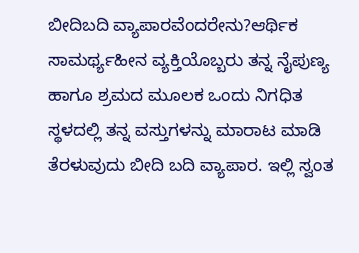ಬೀದಿಬದಿ ವ್ಯಾಪಾರವೆಂದರೇನು?ಆರ್ಥಿಕ ಸಾಮರ್ಥ್ಯಹೀನ ವ್ಯಕ್ತಿಯೊಬ್ಬರು ತನ್ನ ನೈಪುಣ್ಯ ಹಾಗೂ ಶ್ರಮದ ಮೂಲಕ ಒಂದು ನಿಗಧಿತ ಸ್ಥಳದಲ್ಲಿ ತನ್ನ ವಸ್ತುಗಳನ್ನು ಮಾರಾಟ ಮಾಡಿ ತೆರಳುವುದು ಬೀದಿ ಬದಿ ವ್ಯಾಪಾರ. ಇಲ್ಲಿ ಸ್ವಂತ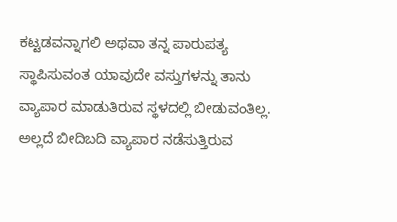ಕಟ್ಟಡವನ್ನಾಗಲಿ ಅಥವಾ ತನ್ನ ಪಾರುಪತ್ಯ ಸ್ಥಾಪಿಸುವಂತ ಯಾವುದೇ ವಸ್ತುಗಳನ್ನು ತಾನು ವ್ಯಾಪಾರ ಮಾಡುತಿರುವ ಸ್ಥಳದಲ್ಲಿ ಬೀಡುವಂತಿಲ್ಲ. ಅಲ್ಲದೆ ಬೀದಿಬದಿ ವ್ಯಾಪಾರ ನಡೆಸುತ್ತಿರುವ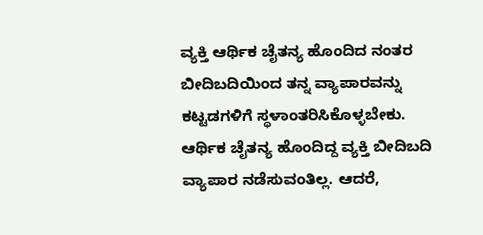ವ್ಯಕ್ತಿ ಆರ್ಥಿಕ ಚೈತನ್ಯ ಹೊಂದಿದ ನಂತರ ಬೀದಿಬದಿಯಿಂದ ತನ್ನ ವ್ಯಾಪಾರವನ್ನು ಕಟ್ಟಡಗಳಿಗೆ ಸ್ಥಳಾಂತರಿಸಿಕೊಳ್ಳಬೇಕು. ಆರ್ಥಿಕ ಚೈತನ್ಯ ಹೊಂದಿದ್ದ ವ್ಯಕ್ತಿ ಬೀದಿಬದಿ ವ್ಯಾಪಾರ ನಡೆಸುವಂತಿಲ್ಲ. ಆದರೆ,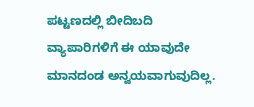ಪಟ್ಟಣದಲ್ಲಿ ಬೀದಿಬದಿ ವ್ಯಾಪಾರಿಗಳಿಗೆ ಈ ಯಾವುದೇ ಮಾನದಂಡ ಅನ್ವಯವಾಗುವುದಿಲ್ಲ.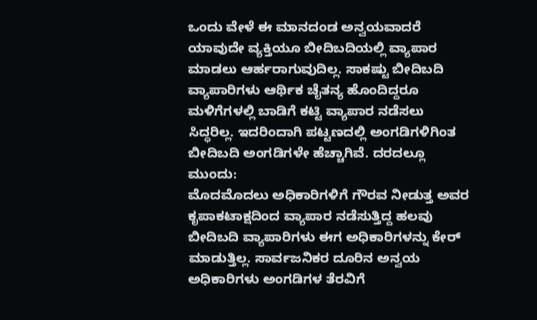ಒಂದು ವೇಳೆ ಈ ಮಾನದಂಡ ಅನ್ವಯವಾದರೆ ಯಾವುದೇ ವ್ಯಕ್ತಿಯೂ ಬೀದಿಬದಿಯಲ್ಲಿ ವ್ಯಾಪಾರ ಮಾಡಲು ಆರ್ಹರಾಗುವುದಿಲ್ಲ. ಸಾಕಷ್ಟು ಬೀದಿಬದಿ ವ್ಯಾಪಾರಿಗಳು ಆರ್ಥಿಕ ಚೈತನ್ಯ ಹೊಂದಿದ್ದರೂ ಮಳಿಗೆಗಳಲ್ಲಿ ಬಾಡಿಗೆ ಕಟ್ಟಿ ವ್ಯಾಪಾರ ನಡೆಸಲು ಸಿದ್ಧರಿಲ್ಲ. ಇದರಿಂದಾಗಿ ಪಟ್ಟಣದಲ್ಲಿ ಅಂಗಡಿಗಳಿಗಿಂತ ಬೀದಿಬದಿ ಅಂಗಡಿಗಳೇ ಹೆಚ್ಚಾಗಿವೆ. ದರದಲ್ಲೂ ಮುಂದು:
ಮೊದಮೊದಲು ಅಧಿಕಾರಿಗಳಿಗೆ ಗೌರವ ನೀಡುತ್ತ ಅವರ ಕೃಪಾಕಟಾಕ್ಷದಿಂದ ವ್ಯಾಪಾರ ನಡೆಸುತ್ತಿದ್ದ ಹಲವು ಬೀದಿಬದಿ ವ್ಯಾಪಾರಿಗಳು ಈಗ ಅಧಿಕಾರಿಗಳನ್ನು ಕೇರ್ ಮಾಡುತ್ತಿಲ್ಲ. ಸಾರ್ವಜನಿಕರ ದೂರಿನ ಅನ್ವಯ ಅಧಿಕಾರಿಗಳು ಅಂಗಡಿಗಳ ತೆರವಿಗೆ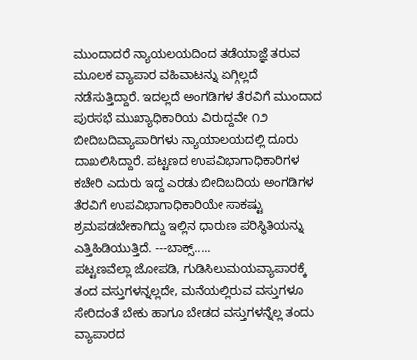ಮುಂದಾದರೆ ನ್ಯಾಯಲಯದಿಂದ ತಡೆಯಾಜ್ಞೆ ತರುವ ಮೂಲಕ ವ್ಯಾಪಾರ ವಹಿವಾಟನ್ನು ಏಗ್ಗಿಲ್ಲದೆ ನಡೆಸುತ್ತಿದ್ದಾರೆ. ಇದಲ್ಲದೆ ಅಂಗಡಿಗಳ ತೆರವಿಗೆ ಮುಂದಾದ ಪುರಸಭೆ ಮುಖ್ಯಾಧಿಕಾರಿಯ ವಿರುದ್ದವೇ ೧೨ ಬೀದಿಬದಿವ್ಯಾಪಾರಿಗಳು ನ್ಯಾಯಾಲಯದಲ್ಲಿ ದೂರು ದಾಖಲಿಸಿದ್ದಾರೆ. ಪಟ್ಟಣದ ಉಪವಿಭಾಗಾಧಿಕಾರಿಗಳ ಕಚೇರಿ ಎದುರು ಇದ್ದ ಎರಡು ಬೀದಿಬದಿಯ ಅಂಗಡಿಗಳ ತೆರವಿಗೆ ಉಪವಿಭಾಗಾಧಿಕಾರಿಯೇ ಸಾಕಷ್ಟು ಶ್ರಮಪಡಬೇಕಾಗಿದ್ದು ಇಲ್ಲಿನ ಧಾರುಣ ಪರಿಸ್ಥಿತಿಯನ್ನು ಎತ್ತಿಹಿಡಿಯುತ್ತಿದೆ. ---ಬಾಕ್ಸ್.....
ಪಟ್ಟಣವೆಲ್ಲಾ ಜೋಪಡಿ, ಗುಡಿಸಿಲುಮಯವ್ಯಾಪಾರಕ್ಕೆ ತಂದ ವಸ್ತುಗಳನ್ನಲ್ಲದೇ, ಮನೆಯಲ್ಲಿರುವ ವಸ್ತುಗಳೂ ಸೇರಿದಂತೆ ಬೇಕು ಹಾಗೂ ಬೇಡದ ವಸ್ತುಗಳನ್ನೆಲ್ಲ ತಂದು ವ್ಯಾಪಾರದ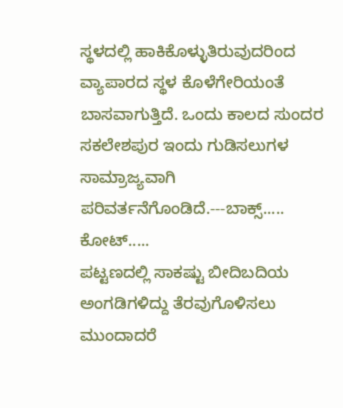ಸ್ಥಳದಲ್ಲಿ ಹಾಕಿಕೊಳ್ಳುತಿರುವುದರಿಂದ ವ್ಯಾಪಾರದ ಸ್ಥಳ ಕೊಳೆಗೇರಿಯಂತೆ ಬಾಸವಾಗುತ್ತಿದೆ. ಒಂದು ಕಾಲದ ಸುಂದರ ಸಕಲೇಶಪುರ ಇಂದು ಗುಡಿಸಲುಗಳ ಸಾಮ್ರಾಜ್ಯವಾಗಿ ಪರಿವರ್ತನೆಗೊಂಡಿದೆ.---ಬಾಕ್ಸ್.....
ಕೋಟ್.....
ಪಟ್ಟಣದಲ್ಲಿ ಸಾಕಷ್ಟು ಬೀದಿಬದಿಯ ಅಂಗಡಿಗಳಿದ್ದು ತೆರವುಗೊಳಿಸಲು ಮುಂದಾದರೆ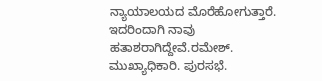ನ್ಯಾಯಾಲಯದ ಮೊರೆಹೋಗುತ್ತಾರೆ. ಇದರಿಂದಾಗಿ ನಾವು ಹತಾಶರಾಗಿದ್ದೇವೆ.ರಮೇಶ್. ಮುಖ್ಯಾಧಿಕಾರಿ. ಪುರಸಭೆ.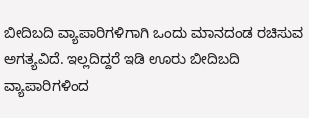ಬೀದಿಬದಿ ವ್ಯಾಪಾರಿಗಳಿಗಾಗಿ ಒಂದು ಮಾನದಂಡ ರಚಿಸುವ ಅಗತ್ಯವಿದೆ. ಇಲ್ಲದಿದ್ದರೆ ಇಡಿ ಊರು ಬೀದಿಬದಿ ವ್ಯಾಪಾರಿಗಳಿಂದ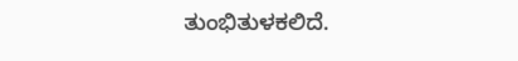ತುಂಭಿತುಳಕಲಿದೆ.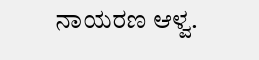ನಾಯರಣ ಆಳ್ವ.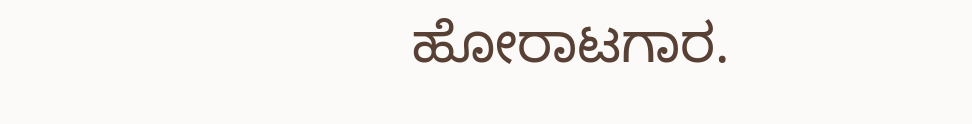ಹೋರಾಟಗಾರ.